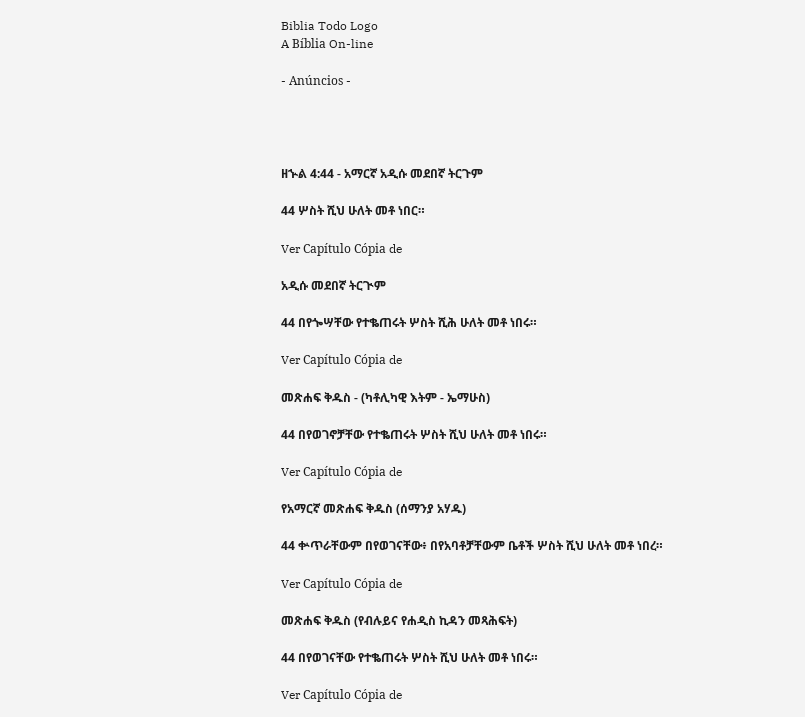Biblia Todo Logo
A Bíblia On-line

- Anúncios -




ዘኍል 4:44 - አማርኛ አዲሱ መደበኛ ትርጉም

44 ሦስት ሺህ ሁለት መቶ ነበር።

Ver Capítulo Cópia de

አዲሱ መደበኛ ትርጒም

44 በየጐሣቸው የተቈጠሩት ሦስት ሺሕ ሁለት መቶ ነበሩ።

Ver Capítulo Cópia de

መጽሐፍ ቅዱስ - (ካቶሊካዊ እትም - ኤማሁስ)

44 በየወገኖቻቸው የተቈጠሩት ሦስት ሺህ ሁለት መቶ ነበሩ።

Ver Capítulo Cópia de

የአማርኛ መጽሐፍ ቅዱስ (ሰማንያ አሃዱ)

44 ቍጥራቸውም በየወገናቸው፥ በየአባቶቻቸውም ቤቶች ሦስት ሺህ ሁለት መቶ ነበረ።

Ver Capítulo Cópia de

መጽሐፍ ቅዱስ (የብሉይና የሐዲስ ኪዳን መጻሕፍት)

44 በየወገናቸው የተቈጠሩት ሦስት ሺህ ሁለት መቶ ነበሩ።

Ver Capítulo Cópia de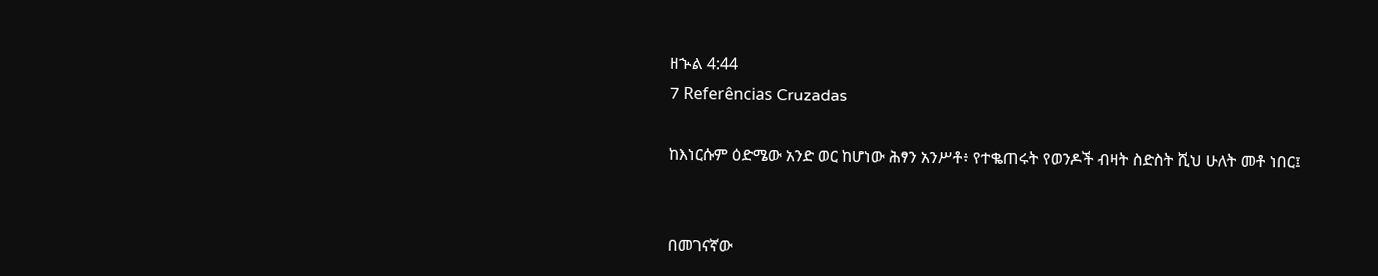ዘኍል 4:44
7 Referências Cruzadas

ከእነርሱም ዕድሜው አንድ ወር ከሆነው ሕፃን አንሥቶ፥ የተቈጠሩት የወንዶች ብዛት ስድስት ሺህ ሁለት መቶ ነበር፤


በመገናኛው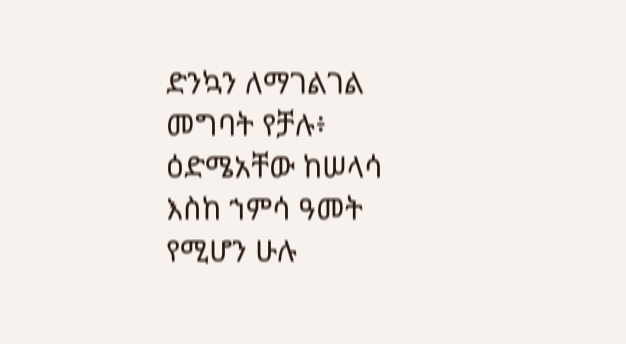ድንኳን ለማገልገል መግባት የቻሉ፥ ዕድሜአቸው ከሠላሳ እስከ ኀምሳ ዓመት የሚሆን ሁሉ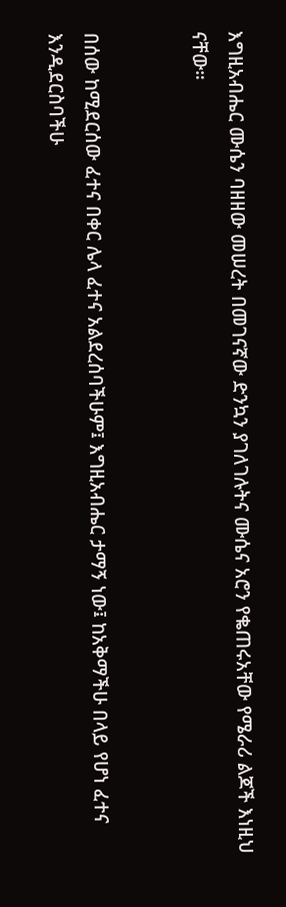እግዚአብሔር ሙሴን ባዘዘው መሠረት በመገናኛው ድንኳን ያገለገሉትና ሙሴና አሮን የቈጠሩአቸው የሜራሪ ልጆች እነዚህ ናቸው።


በሰው ከሚደርሰው ፈተና በቀር ሌላ ፈተና አልደረሰባችሁም፤ እግዚአብሔር ታማኝ ነው፤ ከአቅማችሁ በላይ የሆነ ፈተና እንዲደርስባችሁ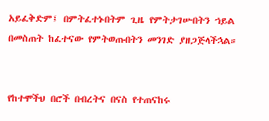አይፈቅድም፤ በምትፈተኑበትም ጊዜ የምትታገሡበትን ኀይል በመስጠት ከፈተናው የምትወጡበትን መንገድ ያዘጋጅላችኋል።


የከተሞችህ በሮች በብረትና በናስ የተጠናከሩ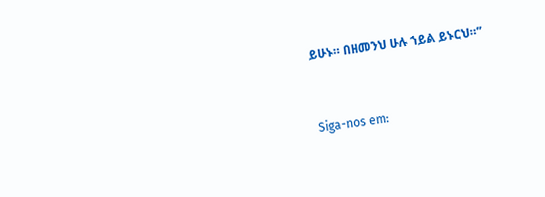ይሁኑ። በዘመንህ ሁሉ ኀይል ይኑርህ።”


Siga-nos em: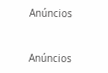Anúncios


Anúncios